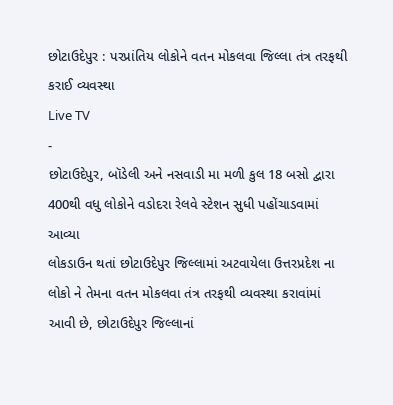છોટાઉદેપુર : પરપ્રાંતિય લોકોને વતન મોકલવા જિલ્લા તંત્ર તરફથી કરાઈ વ્યવસ્થા
Live TV
-
છોટાઉદેપુર, બૉડેલી અને નસવાડી મા મળી કુલ 18 બસો દ્વારા 400થી વધુ લોકોને વડોદરા રેલવે સ્ટેશન સુધી પહોંચાડવામાં આવ્યા
લોકડાઉન થતાં છોટાઉદેપુર જિલ્લામાં અટવાયેલા ઉત્તરપ્રદેશ ના લોકો ને તેમના વતન મોકલવા તંત્ર તરફથી વ્યવસ્થા કરાવાંમાં આવી છે, છોટાઉદેપુર જિલ્લાનાં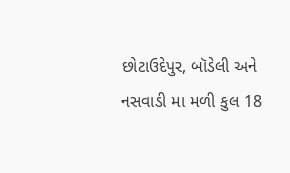છોટાઉદેપુર, બૉડેલી અને નસવાડી મા મળી કુલ 18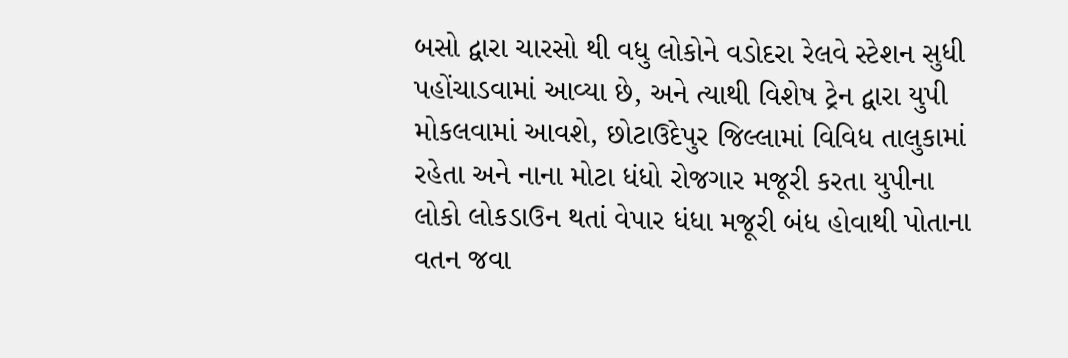બસો દ્વારા ચારસો થી વધુ લોકોને વડોદરા રેલવે સ્ટેશન સુધી પહોંચાડવામાં આવ્યા છે, અને ત્યાથી વિશેષ ટ્રેન દ્વારા યુપી મોકલવામાં આવશે, છોટાઉદેપુર જિલ્લામાં વિવિધ તાલુકામાં રહેતા અને નાના મોટા ધંધો રોજગાર મજૂરી કરતા યુપીના લોકો લોકડાઉન થતાં વેપાર ધંધા મજૂરી બંધ હોવાથી પોતાના વતન જવા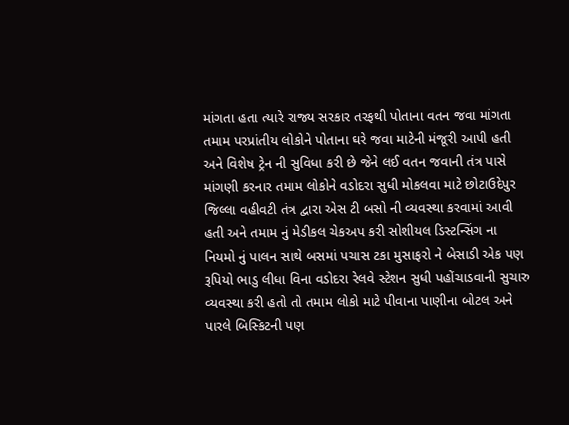માંગતા હતા ત્યારે રાજ્ય સરકાર તરફથી પોતાના વતન જવા માંગતા તમામ પરપ્રાંતીય લોકોને પોતાના ઘરે જવા માટેની મંજૂરી આપી હતી અને વિશેષ ટ્રેન ની સુવિધા કરી છે જેને લઈ વતન જવાની તંત્ર પાસે માંગણી કરનાર તમામ લોકોને વડોદરા સુધી મોકલવા માટે છોટાઉદેપુર જિલ્લા વહીવટી તંત્ર દ્વારા એસ ટી બસો ની વ્યવસ્થા કરવામાં આવી હતી અને તમામ નું મેડીકલ ચેકઅપ કરી સોશીયલ ડિસ્ટન્સિંગ ના નિયમો નું પાલન સાથે બસમાં પચાસ ટકા મુસાફરો ને બેસાડી એક પણ રૂપિયો ભાડુ લીધા વિના વડોદરા રેલવે સ્ટેશન સુધી પહોંચાડવાની સુચારુ વ્યવસ્થા કરી હતો તો તમામ લોકો માટે પીવાના પાણીના બોટલ અને પારલે બિસ્કિટની પણ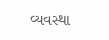વ્યવસ્થા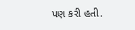પણ કરી હતી.